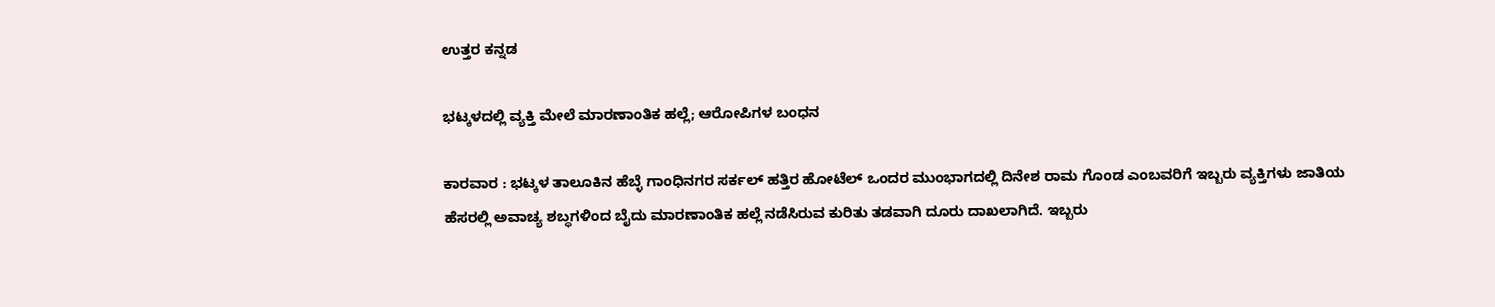ಉತ್ತರ ಕನ್ನಡ

ಭಟ್ಕಳದಲ್ಲಿ ವ್ಯಕ್ತಿ ಮೇಲೆ ಮಾರಣಾಂತಿಕ ಹಲ್ಲೆ; ಆರೋಪಿಗಳ ಬಂಧನ

ಕಾರವಾರ : ಭಟ್ಕಳ ತಾಲೂಕಿನ ಹೆಬ್ಳೆ ಗಾಂಧಿನಗರ ಸರ್ಕಲ್‌ ಹತ್ತಿರ ಹೋಟೆಲ್‌ ಒಂದರ ಮುಂಭಾಗದಲ್ಲಿ ದಿನೇಶ ರಾಮ ಗೊಂಡ ಎಂಬವರಿಗೆ ಇಬ್ಬರು ವ್ಯಕ್ತಿಗಳು ಜಾತಿಯ ಹೆಸರಲ್ಲಿ ಅವಾಚ್ಯ ಶಬ್ಧಗಳಿಂದ ಬೈದು ಮಾರಣಾಂತಿಕ ಹಲ್ಲೆ ನಡೆಸಿರುವ ಕುರಿತು ತಡವಾಗಿ ದೂರು ದಾಖಲಾಗಿದೆ. ಇಬ್ಬರು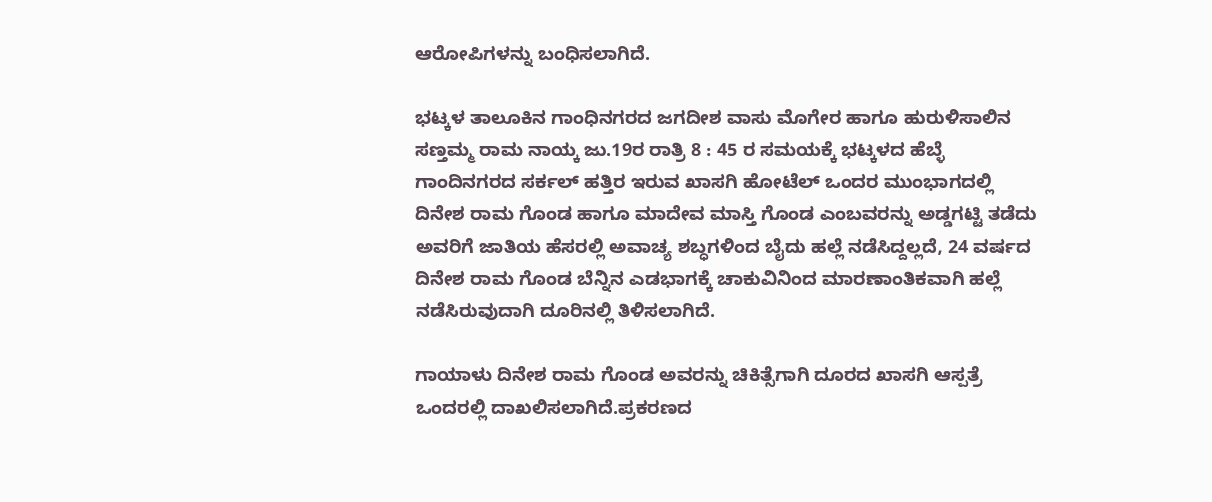ಆರೋಪಿಗಳನ್ನು ಬಂಧಿಸಲಾಗಿದೆ.

ಭಟ್ಕಳ ತಾಲೂಕಿನ ಗಾಂಧಿನಗರದ ಜಗದೀಶ ವಾಸು ಮೊಗೇರ ಹಾಗೂ ಹುರುಳಿಸಾಲಿನ ಸಣ್ತಮ್ಮ ರಾಮ ನಾಯ್ಕ ಜು.19ರ ರಾತ್ರಿ 8 : 45 ರ ಸಮಯಕ್ಕೆ ಭಟ್ಕಳದ ಹೆಬ್ಳೆ ಗಾಂದಿನಗರದ ಸರ್ಕಲ್‌ ಹತ್ತಿರ ಇರುವ ಖಾಸಗಿ ಹೋಟೆಲ್‌ ಒಂದರ ಮುಂಭಾಗದಲ್ಲಿ ದಿನೇಶ ರಾಮ ಗೊಂಡ ಹಾಗೂ ಮಾದೇವ ಮಾಸ್ತಿ ಗೊಂಡ ಎಂಬವರನ್ನು ಅಡ್ಡಗಟ್ಟಿ ತಡೆದು ಅವರಿಗೆ ಜಾತಿಯ ಹೆಸರಲ್ಲಿ ಅವಾಚ್ಯ ಶಬ್ಧಗಳಿಂದ ಬೈದು ಹಲ್ಲೆ ನಡೆಸಿದ್ದಲ್ಲದೆ, 24 ವರ್ಷದ ದಿನೇಶ ರಾಮ ಗೊಂಡ ಬೆನ್ನಿನ ಎಡಭಾಗಕ್ಕೆ ಚಾಕುವಿನಿಂದ ಮಾರಣಾಂತಿಕವಾಗಿ ಹಲ್ಲೆ ನಡೆಸಿರುವುದಾಗಿ ದೂರಿನಲ್ಲಿ ತಿಳಿಸಲಾಗಿದೆ.

ಗಾಯಾಳು ದಿನೇಶ ರಾಮ ಗೊಂಡ ಅವರನ್ನು ಚಿಕಿತ್ಸೆಗಾಗಿ ದೂರದ ಖಾಸಗಿ ಆಸ್ಪತ್ರೆ ಒಂದರಲ್ಲಿ ದಾಖಲಿಸಲಾಗಿದೆ.ಪ್ರಕರಣದ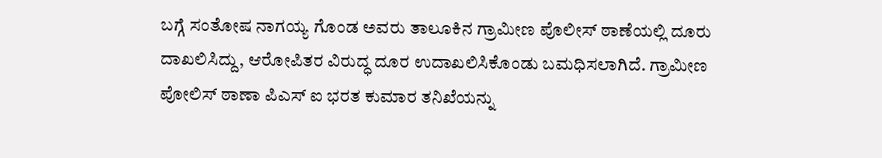ಬಗ್ಗೆ ಸಂತೋಷ ನಾಗಯ್ಯ ಗೊಂಡ ಅವರು ತಾಲೂಕಿನ ಗ್ರಾಮೀಣ ಪೊಲೀಸ್‌ ಠಾಣೆಯಲ್ಲಿ ದೂರು ದಾಖಲಿಸಿದ್ದು, ಆರೋಪಿತರ ವಿರುದ್ಧ ದೂರ ಉದಾಖಲಿಸಿಕೊಂಡು ಬಮಧಿಸಲಾಗಿದೆ. ಗ್ರಾಮೀಣ ಪೋಲಿಸ್‌ ಠಾಣಾ ಪಿಎಸ್‌ ಐ ಭರತ ಕುಮಾರ ತನಿಖೆಯನ್ನು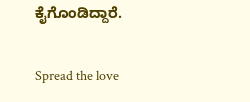ಕೈಗೊಂಡಿದ್ದಾರೆ.

Spread the love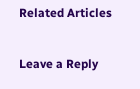Related Articles

Leave a Reply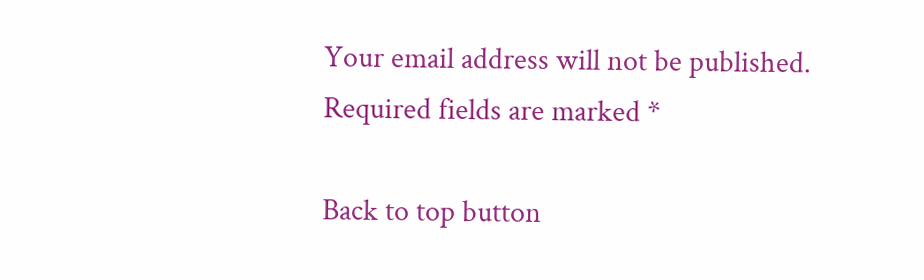Your email address will not be published. Required fields are marked *

Back to top button